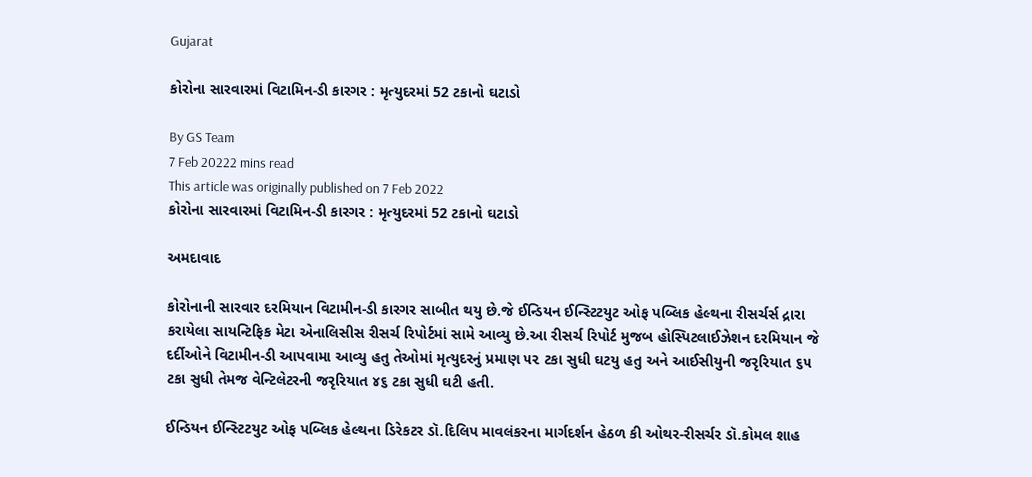Gujarat

કોરોના સારવારમાં વિટામિન-ડી કારગર : મૃત્યુદરમાં 52 ટકાનો ઘટાડો

By GS Team
7 Feb 20222 mins read
This article was originally published on 7 Feb 2022
કોરોના સારવારમાં વિટામિન-ડી કારગર : મૃત્યુદરમાં 52 ટકાનો ઘટાડો

અમદાવાદ

કોરોનાની સારવાર દરમિયાન વિટામીન-ડી કારગર સાબીત થયુ છે.જે ઈન્ડિયન ઈન્સ્ટિટયુટ ઓફ પબ્લિક હેલ્થના રીસર્ચર્સ દ્રારા કરાયેલા સાયન્ટિફિક મેટા એનાલિસીસ રીસર્ચ રિપોર્ટમાં સામે આવ્યુ છે.આ રીસર્ચ રિપોર્ટ મુજબ હોસ્પિટલાઈઝેશન દરમિયાન જે દર્દીઓને વિટામીન-ડી આપવામા આવ્યુ હતુ તેઓમાં મૃત્યુદરનું પ્રમાણ ૫૨ ટકા સુધી ઘટયુ હતુ અને આઈસીયુની જરૃરિયાત ૬૫ ટકા સુધી તેમજ વેન્ટિલેટરની જરૃરિયાત ૪૬ ટકા સુધી ઘટી હતી.

ઈન્ડિયન ઈન્સ્ટિટયુટ ઓફ પબ્લિક હેલ્થના ડિરેકટર ડૉ.દિલિપ માવલંકરના માર્ગદર્શન હેઠળ કી ઓથર-રીસર્ચર ડૉ.કોમલ શાહ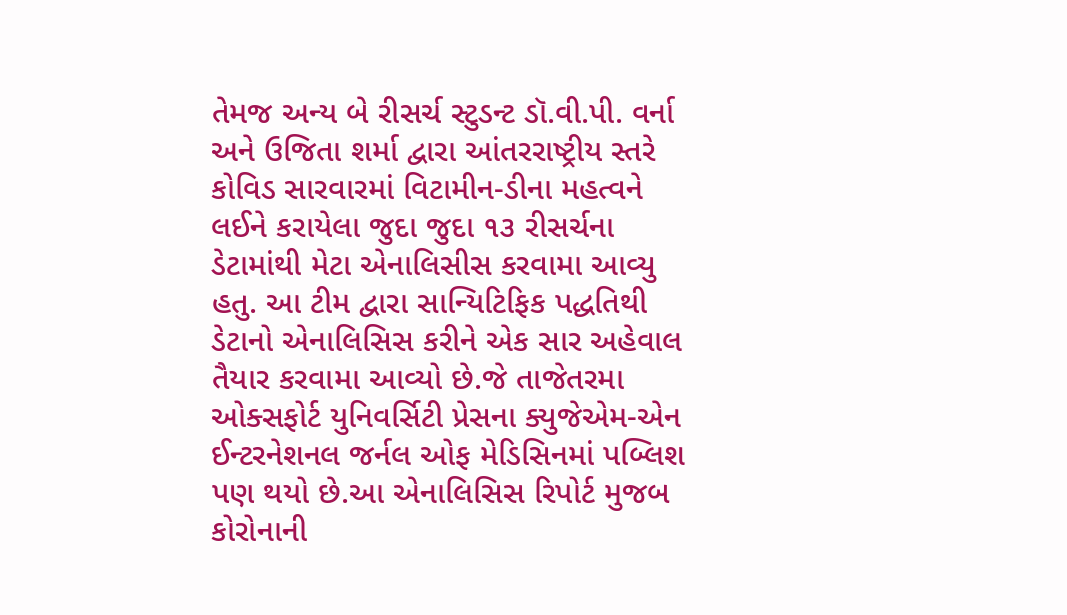તેમજ અન્ય બે રીસર્ચ સ્ટુડન્ટ ડૉ.વી.પી. વર્ના અને ઉજિતા શર્મા દ્વારા આંતરરાષ્ટ્રીય સ્તરે કોવિડ સારવારમાં વિટામીન-ડીના મહત્વને લઈને કરાયેલા જુદા જુદા ૧૩ રીસર્ચના  ડેટામાંથી મેટા એનાલિસીસ કરવામા આવ્યુ હતુ. આ ટીમ દ્વારા સાન્યિટિફિક પદ્ધતિથી ડેટાનો એનાલિસિસ કરીને એક સાર અહેવાલ તૈયાર કરવામા આવ્યો છે.જે તાજેતરમા ઓક્સફોર્ટ યુનિવર્સિટી પ્રેસના ક્યુજેએમ-એન ઈન્ટરનેશનલ જર્નલ ઓફ મેડિસિનમાં પબ્લિશ પણ થયો છે.આ એનાલિસિસ રિપોર્ટ મુજબ કોરોનાની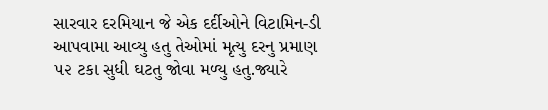સારવાર દરમિયાન જે એક દર્દીઓને વિટામિન-ડી આપવામા આવ્યુ હતુ તેઓમાં મૃત્યુ દરનુ પ્રમાણ ૫૨ ટકા સુધી ઘટતુ જોવા મળ્યુ હતુ.જ્યારે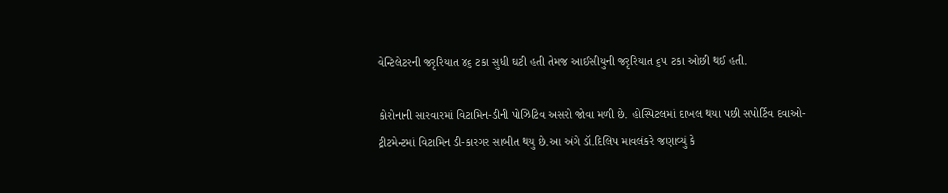વેન્ટિલેટરની જરૃરિયાત ૪૬ ટકા સુધી ઘટી હતી તેમજ આઈસીયુની જરૃરિયાત ૬૫ ટકા ઓછી થઈ હતી.

કોરોનાની સારવારમાં વિટામિન-ડીની પોઝિટિવ અસરો જોવા મળી છે. હોસ્પિટલમાં દાખલ થયા પછી સપોર્ટિવ દવાઓ-ટ્રીટમેન્ટમાં વિટામિન ડી-કારગર સાબીત થયુ છે.આ અંગે ડૉ.દિલિપ માવલંકરે જણાવ્યું કે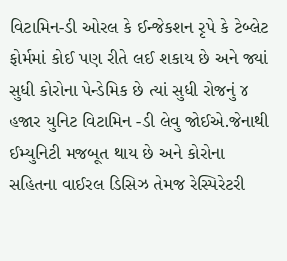વિટામિન-ડી ઓરલ કે ઈન્જેકશન રૃપે કે ટેબ્લેટ ફોર્મમાં કોઈ પણ રીતે લઈ શકાય છે અને જ્યાં સુધી કોરોના પેન્ડેમિક છે ત્યાં સુધી રોજનું ૪ હજાર યુનિટ વિટામિન -ડી લેવુ જોઈએ.જેનાથી ઈમ્યુનિટી મજબૂત થાય છે અને કોરોના સહિતના વાઈરલ ડિસિઝ તેમજ રેસ્પિરેટરી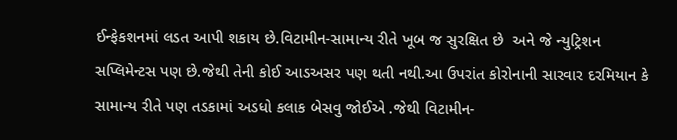ઈન્ફેકશનમાં લડત આપી શકાય છે.વિટામીન-સામાન્ય રીતે ખૂબ જ સુરક્ષિત છે  અને જે ન્યુટ્રિશન સપ્લિમેન્ટસ પણ છે.જેથી તેની કોઈ આડઅસર પણ થતી નથી.આ ઉપરાંત કોરોનાની સારવાર દરમિયાન કે સામાન્ય રીતે પણ તડકામાં અડધો કલાક બેસવુ જોઈએ .જેથી વિટામીન-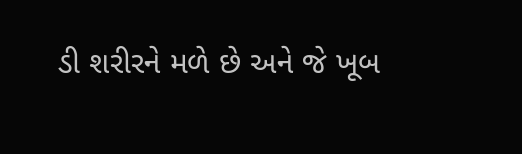ડી શરીરને મળે છે અને જે ખૂબ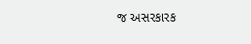જ અસરકારક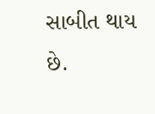સાબીત થાય છે.